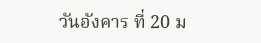วันอังคาร ที่ 20 ม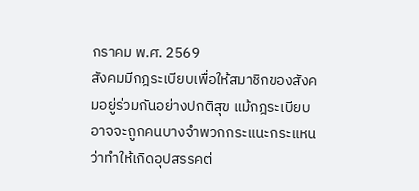กราคม พ.ศ. 2569
สังคมมีกฎระเบียบเพื่อให้สมาชิกของสังคมอยู่ร่วมกันอย่างปกติสุข แม้กฎระเบียบอาจจะถูกคนบางจำพวกกระแนะกระแหนว่าทำให้เกิดอุปสรรคต่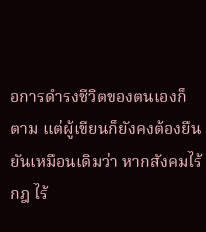อการดำรงชีวิตของตนเองก็ตาม แต่ผู้เขียนก็ยังคงต้องยืนยันเหมือนเดิมว่า หากสังคมไร้กฎ ไร้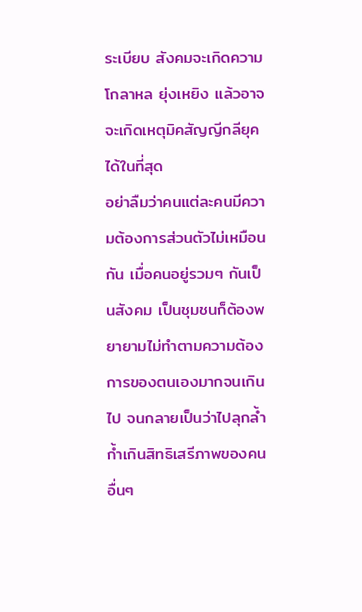ระเบียบ สังคมจะเกิดความโกลาหล ยุ่งเหยิง แล้วอาจจะเกิดเหตุมิคสัญญีกลียุคได้ในที่สุด
อย่าลืมว่าคนแต่ละคนมีความต้องการส่วนตัวไม่เหมือนกัน เมื่อคนอยู่รวมๆ กันเป็นสังคม เป็นชุมชนก็ต้องพยายามไม่ทำตามความต้องการของตนเองมากจนเกินไป จนกลายเป็นว่าไปลุกล้ำก้ำเกินสิทธิเสรีภาพของคนอื่นๆ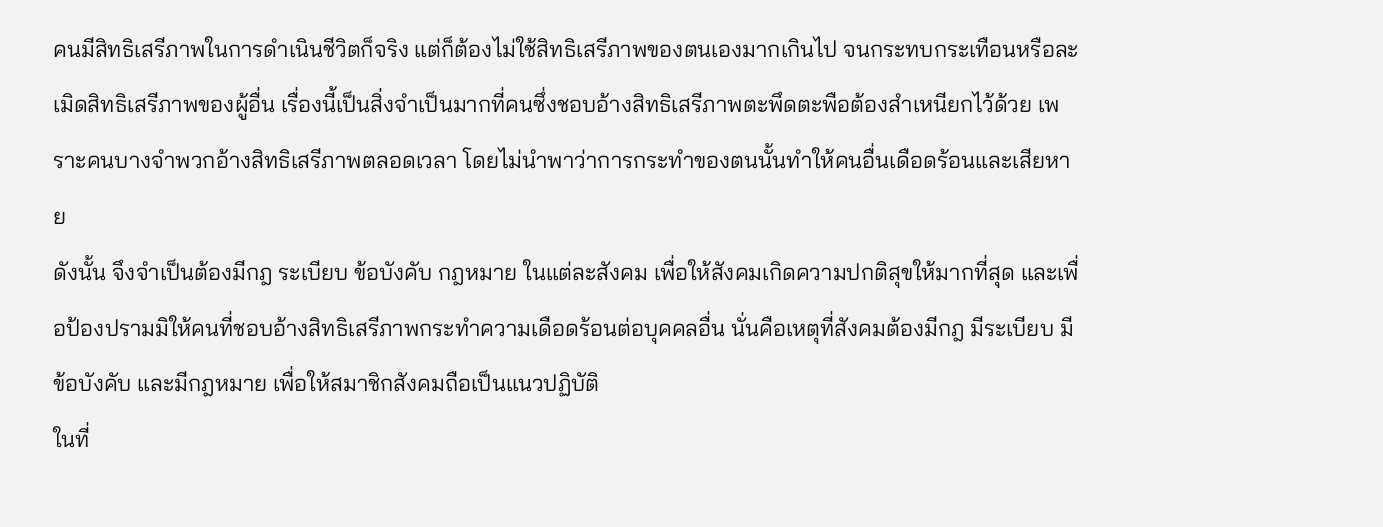คนมีสิทธิเสรีภาพในการดำเนินชีวิตก็จริง แต่ก็ต้องไม่ใช้สิทธิเสรีภาพของตนเองมากเกินไป จนกระทบกระเทือนหรือละเมิดสิทธิเสรีภาพของผู้อื่น เรื่องนี้เป็นสิ่งจำเป็นมากที่คนซึ่งชอบอ้างสิทธิเสรีภาพตะพึดตะพือต้องสำเหนียกไว้ด้วย เพราะคนบางจำพวกอ้างสิทธิเสรีภาพตลอดเวลา โดยไม่นำพาว่าการกระทำของตนนั้นทำให้คนอื่นเดือดร้อนและเสียหาย
ดังนั้น จึงจำเป็นต้องมีกฎ ระเบียบ ข้อบังคับ กฎหมาย ในแต่ละสังคม เพื่อให้สังคมเกิดความปกติสุขให้มากที่สุด และเพื่อป้องปรามมิให้คนที่ชอบอ้างสิทธิเสรีภาพกระทำความเดือดร้อนต่อบุคคลอื่น นั่นคือเหตุที่สังคมต้องมีกฎ มีระเบียบ มีข้อบังคับ และมีกฎหมาย เพื่อให้สมาชิกสังคมถือเป็นแนวปฏิบัติ
ในที่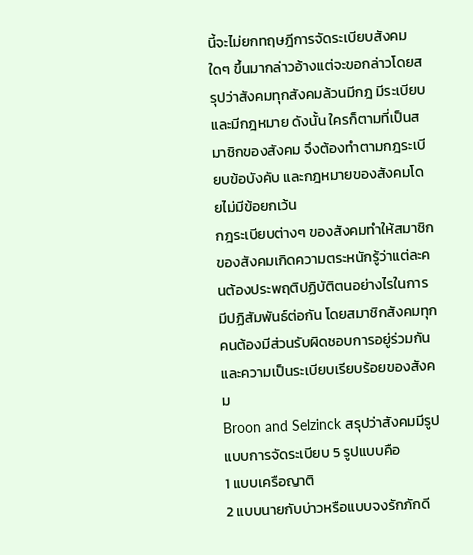นี้จะไม่ยกทฤษฎีการจัดระเบียบสังคมใดๆ ขึ้นมากล่าวอ้างแต่จะขอกล่าวโดยสรุปว่าสังคมทุกสังคมล้วนมีกฎ มีระเบียบ และมีกฎหมาย ดังนั้น ใครก็ตามที่เป็นสมาชิกของสังคม จึงต้องทำตามกฎระเบียบข้อบังคับ และกฎหมายของสังคมโดยไม่มีข้อยกเว้น
กฎระเบียบต่างๆ ของสังคมทำให้สมาชิกของสังคมเกิดความตระหนักรู้ว่าแต่ละคนต้องประพฤติปฏิบัติตนอย่างไรในการมีปฏิสัมพันธ์ต่อกัน โดยสมาชิกสังคมทุกคนต้องมีส่วนรับผิดชอบการอยู่ร่วมกัน และความเป็นระเบียบเรียบร้อยของสังคม
Broon and Selzinck สรุปว่าสังคมมีรูปแบบการจัดระเบียบ 5 รูปแบบคือ
1 แบบเครือญาติ
2 แบบนายกับบ่าวหรือแบบจงรักภักดี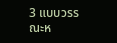3 แบบวรรณะห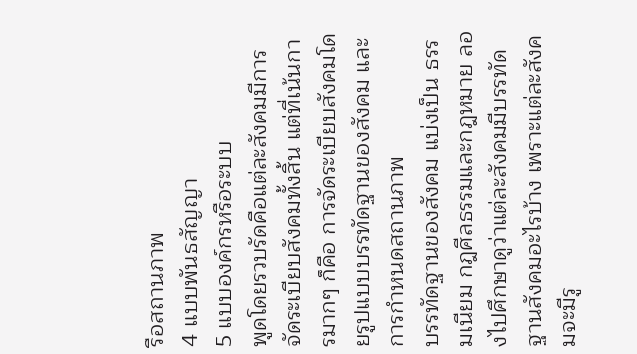รือสถานภาพ
4 แบบพันธสัญญา
5 แบบองค์กรหรือระบบ
พูดโดยรวบรัดคือแต่ละสังคมมีการจัดระเบียบสังคมทั้งสิ้น แต่ที่เน้นการมากๆ ก็คือ การจัดระเบียบสังคมโดยรูปแบบบรรทัดฐานของสังคม และการกำหนดสถานภาพ
บรรทัดฐานของสังคม แบ่งเป็น ธรรมเนียม กฎศีลธรรมและกฎหมาย ลองไปศึกษาดูว่าแต่ละสังคมมีบรรทัดฐานสังคมอะไรบ้าง เพราะแต่ละสังคมจะมีรู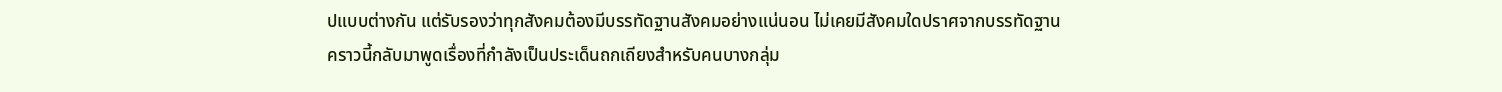ปแบบต่างกัน แต่รับรองว่าทุกสังคมต้องมีบรรทัดฐานสังคมอย่างแน่นอน ไม่เคยมีสังคมใดปราศจากบรรทัดฐาน
คราวนี้กลับมาพูดเรื่องที่กำลังเป็นประเด็นถกเถียงสำหรับคนบางกลุ่ม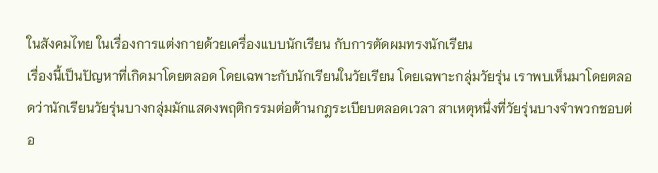ในสังคมไทย ในเรื่องการแต่งกายด้วยเครื่องแบบนักเรียน กับการตัดผมทรงนักเรียน
เรื่องนี้เป็นปัญหาที่เกิดมาโดยตลอด โดยเฉพาะกับนักเรียนในวัยเรียน โดยเฉพาะกลุ่มวัยรุ่น เราพบเห็นมาโดยตลอดว่านักเรียนวัยรุ่นบางกลุ่มมักแสดงพฤติกรรมต่อต้านกฎระเบียบตลอดเวลา สาเหตุหนึ่งที่วัยรุ่นบางจำพวกชอบต่อ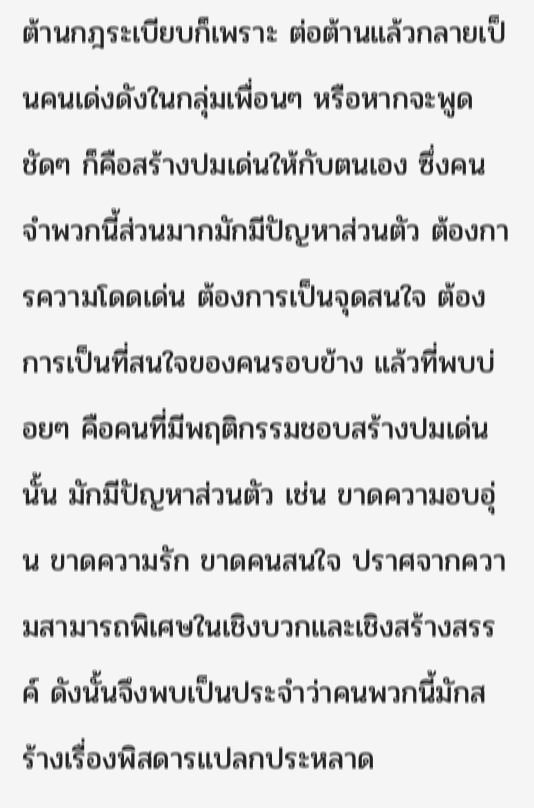ต้านกฎระเบียบก็เพราะ ต่อต้านแล้วกลายเป็นคนเด่งดังในกลุ่มเพื่อนๆ หรือหากจะพูดชัดๆ ก็คือสร้างปมเด่นให้กับตนเอง ซึ่งคนจำพวกนี้ส่วนมากมักมีปัญหาส่วนตัว ต้องการความโดดเด่น ต้องการเป็นจุดสนใจ ต้องการเป็นที่สนใจของคนรอบข้าง แล้วที่พบบ่อยๆ คือคนที่มีพฤติกรรมชอบสร้างปมเด่นนั้น มักมีปัญหาส่วนตัว เช่น ขาดความอบอุ่น ขาดความรัก ขาดคนสนใจ ปราศจากความสามารถพิเศษในเชิงบวกและเชิงสร้างสรรค์ ดังนั้นจึงพบเป็นประจำว่าคนพวกนี้มักสร้างเรื่องพิสดารแปลกประหลาด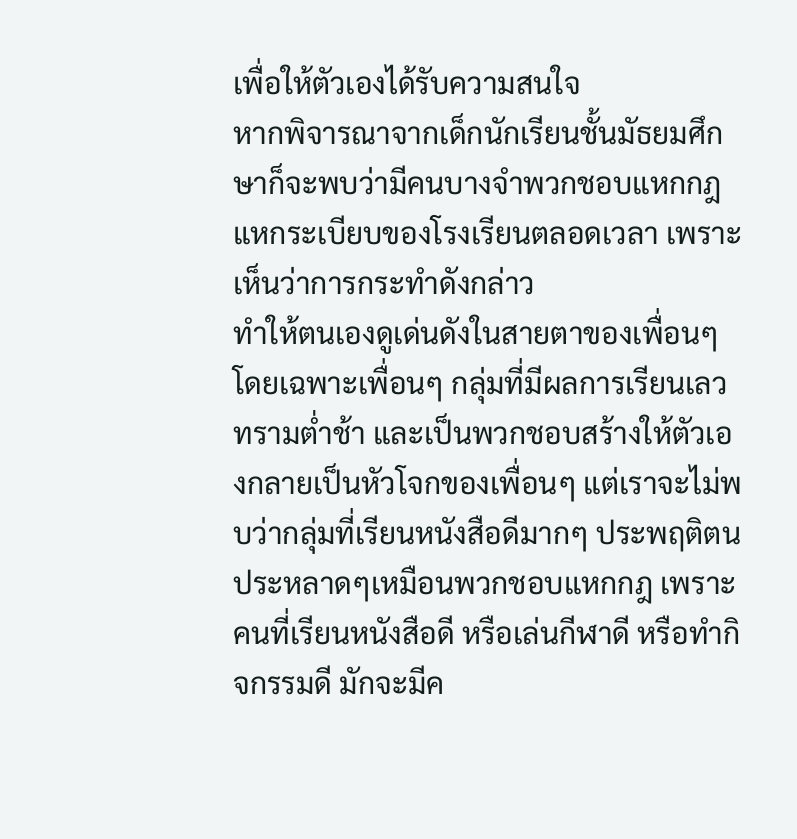เพื่อให้ตัวเองได้รับความสนใจ
หากพิจารณาจากเด็กนักเรียนชั้นมัธยมศึกษาก็จะพบว่ามีคนบางจำพวกชอบแหกกฎแหกระเบียบของโรงเรียนตลอดเวลา เพราะเห็นว่าการกระทำดังกล่าว
ทำให้ตนเองดูเด่นดังในสายตาของเพื่อนๆ โดยเฉพาะเพื่อนๆ กลุ่มที่มีผลการเรียนเลวทรามต่ำช้า และเป็นพวกชอบสร้างให้ตัวเองกลายเป็นหัวโจกของเพื่อนๆ แต่เราจะไม่พบว่ากลุ่มที่เรียนหนังสือดีมากๆ ประพฤติตนประหลาดๆเหมือนพวกชอบแหกกฎ เพราะคนที่เรียนหนังสือดี หรือเล่นกีฬาดี หรือทำกิจกรรมดี มักจะมีค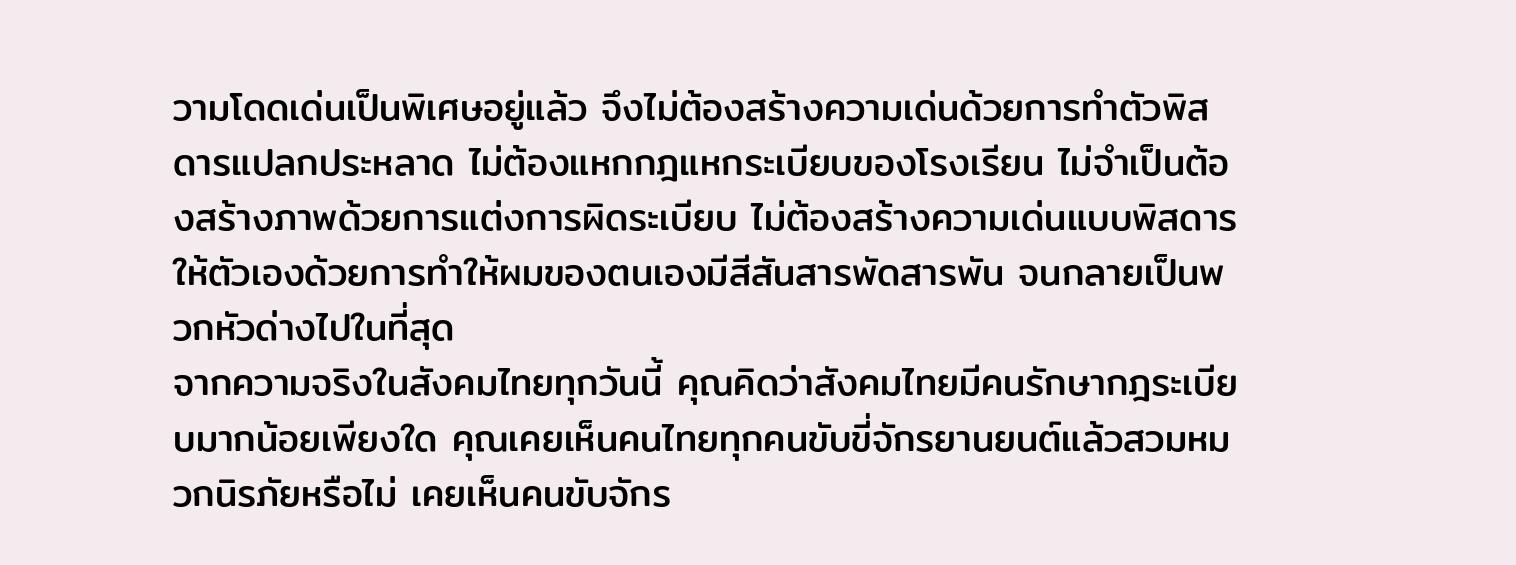วามโดดเด่นเป็นพิเศษอยู่แล้ว จึงไม่ต้องสร้างความเด่นด้วยการทำตัวพิสดารแปลกประหลาด ไม่ต้องแหกกฎแหกระเบียบของโรงเรียน ไม่จำเป็นต้องสร้างภาพด้วยการแต่งการผิดระเบียบ ไม่ต้องสร้างความเด่นแบบพิสดารให้ตัวเองด้วยการทำให้ผมของตนเองมีสีสันสารพัดสารพัน จนกลายเป็นพวกหัวด่างไปในที่สุด
จากความจริงในสังคมไทยทุกวันนี้ คุณคิดว่าสังคมไทยมีคนรักษากฎระเบียบมากน้อยเพียงใด คุณเคยเห็นคนไทยทุกคนขับขี่จักรยานยนต์แล้วสวมหมวกนิรภัยหรือไม่ เคยเห็นคนขับจักร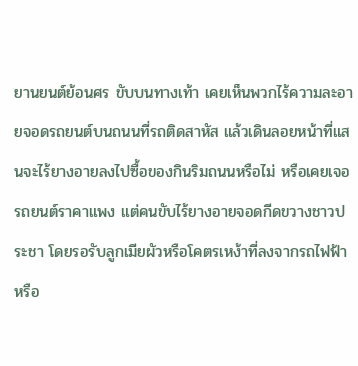ยานยนต์ย้อนศร ขับบนทางเท้า เคยเห็นพวกไร้ความละอายจอดรถยนต์บนถนนที่รถติดสาหัส แล้วเดินลอยหน้าที่แสนจะไร้ยางอายลงไปซื้อของกินริมถนนหรือไม่ หรือเคยเจอรถยนต์ราคาแพง แต่คนขับไร้ยางอายจอดกีดขวางชาวประชา โดยรอรับลูกเมียผัวหรือโคตรเหง้าที่ลงจากรถไฟฟ้าหรือ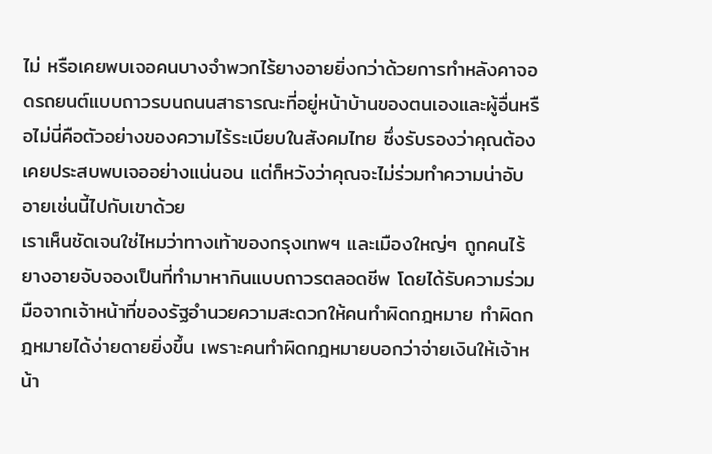ไม่ หรือเคยพบเจอคนบางจำพวกไร้ยางอายยิ่งกว่าด้วยการทำหลังคาจอดรถยนต์แบบถาวรบนถนนสาธารณะที่อยู่หน้าบ้านของตนเองและผู้อื่นหรือไม่นี่คือตัวอย่างของความไร้ระเบียบในสังคมไทย ซึ่งรับรองว่าคุณต้องเคยประสบพบเจออย่างแน่นอน แต่ก็หวังว่าคุณจะไม่ร่วมทำความน่าอับอายเช่นนี้ไปกับเขาด้วย
เราเห็นชัดเจนใช่ไหมว่าทางเท้าของกรุงเทพฯ และเมืองใหญ่ๆ ถูกคนไร้ยางอายจับจองเป็นที่ทำมาหากินแบบถาวรตลอดชีพ โดยได้รับความร่วมมือจากเจ้าหน้าที่ของรัฐอำนวยความสะดวกให้คนทำผิดกฎหมาย ทำผิดกฎหมายได้ง่ายดายยิ่งขึ้น เพราะคนทำผิดกฎหมายบอกว่าจ่ายเงินให้เจ้าหน้า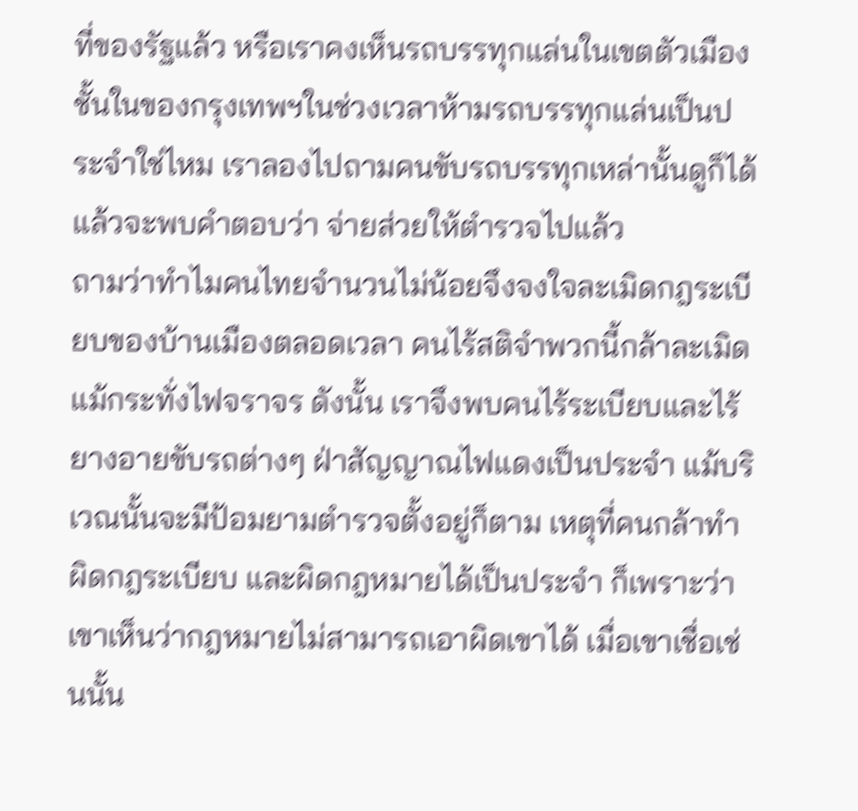ที่ของรัฐแล้ว หรือเราคงเห็นรถบรรทุกแล่นในเขตตัวเมืองชั้นในของกรุงเทพฯในช่วงเวลาห้ามรถบรรทุกแล่นเป็นประจำใช่ไหม เราลองไปถามคนขับรถบรรทุกเหล่านั้นดูก็ได้ แล้วจะพบคำตอบว่า จ่ายส่วยให้ตำรวจไปแล้ว
ถามว่าทำไมคนไทยจำนวนไม่น้อยจึงจงใจละเมิดกฎระเบียบของบ้านเมืองตลอดเวลา คนไร้สติจำพวกนี้กล้าละเมิดแม้กระทั่งไฟจราจร ดังนั้น เราจึงพบคนไร้ระเบียบและไร้ยางอายขับรถต่างๆ ฝ่าสัญญาณไฟแดงเป็นประจำ แม้บริเวณนั้นจะมีป้อมยามตำรวจตั้งอยู่ก็ตาม เหตุที่คนกล้าทำผิดกฎระเบียบ และผิดกฎหมายได้เป็นประจำ ก็เพราะว่าเขาเห็นว่ากฎหมายไม่สามารถเอาผิดเขาได้ เมื่อเขาเชื่อเช่นนั้น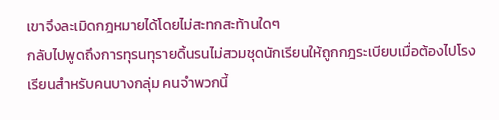เขาจึงละเมิดกฎหมายได้โดยไม่สะทกสะท้านใดๆ
กลับไปพูดถึงการทุรนทุรายดิ้นรนไม่สวมชุดนักเรียนให้ถูกกฎระเบียบเมื่อต้องไปโรงเรียนสำหรับคนบางกลุ่ม คนจำพวกนี้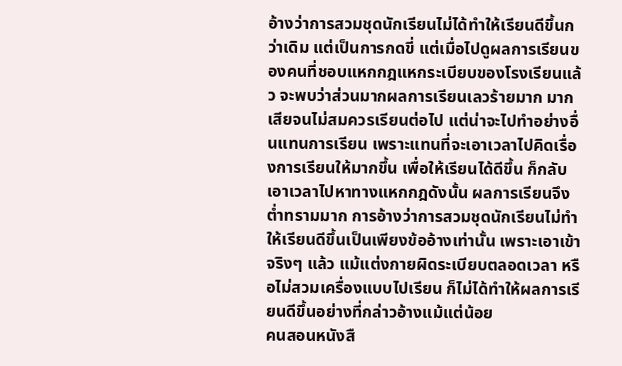อ้างว่าการสวมชุดนักเรียนไม่ได้ทำให้เรียนดีขึ้นกว่าเดิม แต่เป็นการกดขี่ แต่เมื่อไปดูผลการเรียนของคนที่ชอบแหกกฎแหกระเบียบของโรงเรียนแล้ว จะพบว่าส่วนมากผลการเรียนเลวร้ายมาก มากเสียจนไม่สมควรเรียนต่อไป แต่น่าจะไปทำอย่างอื่นแทนการเรียน เพราะแทนที่จะเอาเวลาไปคิดเรื่องการเรียนให้มากขึ้น เพื่อให้เรียนได้ดีขึ้น ก็กลับเอาเวลาไปหาทางแหกกฎดังนั้น ผลการเรียนจึงต่ำทรามมาก การอ้างว่าการสวมชุดนักเรียนไม่ทำให้เรียนดีขึ้นเป็นเพียงข้ออ้างเท่านั้น เพราะเอาเข้าจริงๆ แล้ว แม้แต่งกายผิดระเบียบตลอดเวลา หรือไม่สวมเครื่องแบบไปเรียน ก็ไม่ได้ทำให้ผลการเรียนดีขึ้นอย่างที่กล่าวอ้างแม้แต่น้อย
คนสอนหนังสื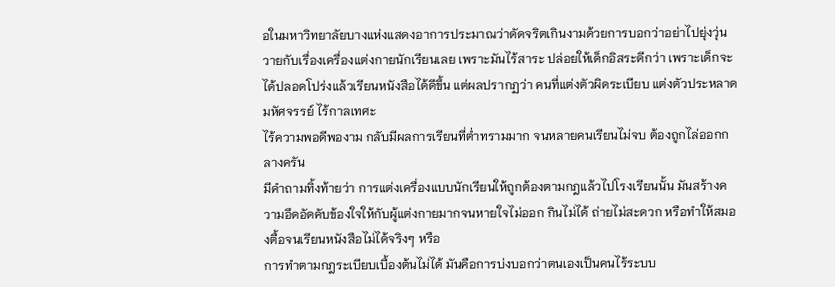อในมหาวิทยาลัยบางแห่งแสดงอาการประมาณว่าดัดจริตเกินงามด้วยการบอกว่าอย่าไปยุ่งวุ่นวายกับเรื่องเครื่องแต่งกายนักเรียนเลย เพราะมันไร้สาระ ปล่อยให้เด็กอิสระดีกว่า เพราะเด็กจะได้ปลอดโปร่งแล้วเรียนหนังสือได้ดีขึ้น แต่ผลปรากฏว่า คนที่แต่งตัวผิดระเบียบ แต่งตัวประหลาดมหัศจรรย์ ไร้กาลเทศะ
ไร้ความพอดีพองาม กลับมีผลการเรียนที่ต่ำทรามมาก จนหลายคนเรียนไม่จบ ต้องถูกไล่ออกกลางครัน
มีคำถามทิ้งท้ายว่า การแต่งเครื่องแบบนักเรียนให้ถูกต้องตามกฎแล้วไปโรงเรียนนั้น มันสร้างความอึดอัดคับข้องใจให้กับผู้แต่งกายมากจนหายใจไม่ออก กินไม่ได้ ถ่ายไม่สะดวก หรือทำให้สมองตื้อจนเรียนหนังสือไม่ได้จริงๆ หรือ
การทำตามกฎระเบียบเบื้องต้นไม่ได้ มันคือการบ่งบอกว่าตนเองเป็นคนไร้ระบบ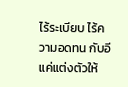ไร้ระเบียบ ไร้ความอดทน กับอีแค่แต่งตัวให้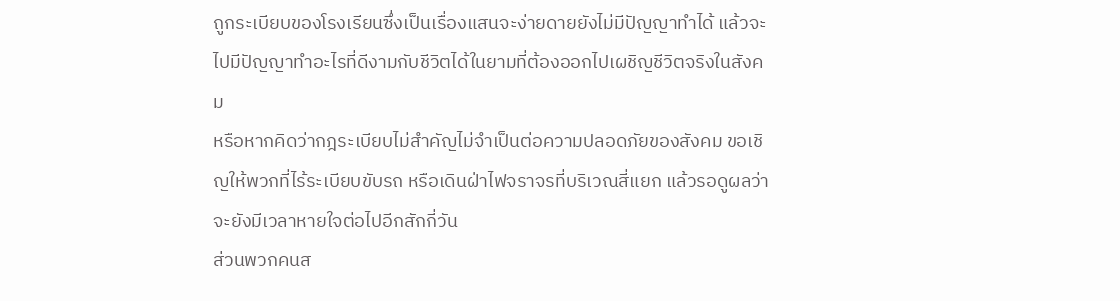ถูกระเบียบของโรงเรียนซึ่งเป็นเรื่องแสนจะง่ายดายยังไม่มีปัญญาทำได้ แล้วจะไปมีปัญญาทำอะไรที่ดีงามกับชีวิตได้ในยามที่ต้องออกไปเผชิญชีวิตจริงในสังคม
หรือหากคิดว่ากฎระเบียบไม่สำคัญไม่จำเป็นต่อความปลอดภัยของสังคม ขอเชิญให้พวกที่ไร้ระเบียบขับรถ หรือเดินฝ่าไฟจราจรที่บริเวณสี่แยก แล้วรอดูผลว่าจะยังมีเวลาหายใจต่อไปอีกสักกี่วัน
ส่วนพวกคนส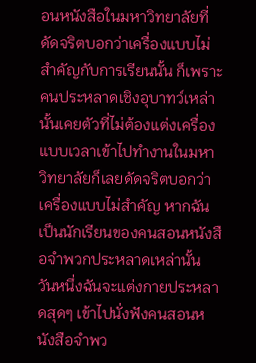อนหนังสือในมหาวิทยาลัยที่ดัดจริตบอกว่าเครื่องแบบไม่สำคัญกับการเรียนนั้น ก็เพราะคนประหลาดเชิงอุบาทว์เหล่านั้นเคยตัวที่ไม่ต้องแต่งเครื่องแบบเวลาเข้าไปทำงานในมหาวิทยาลัยก็เลยดัดจริตบอกว่าเครื่องแบบไม่สำคัญ หากฉันเป็นนักเรียนของคนสอนหนังสือจำพวกประหลาดเหล่านั้น วันหนึ่งฉันจะแต่งกายประหลาดสุดๆ เข้าไปนั่งฟังคนสอนหนังสือจำพว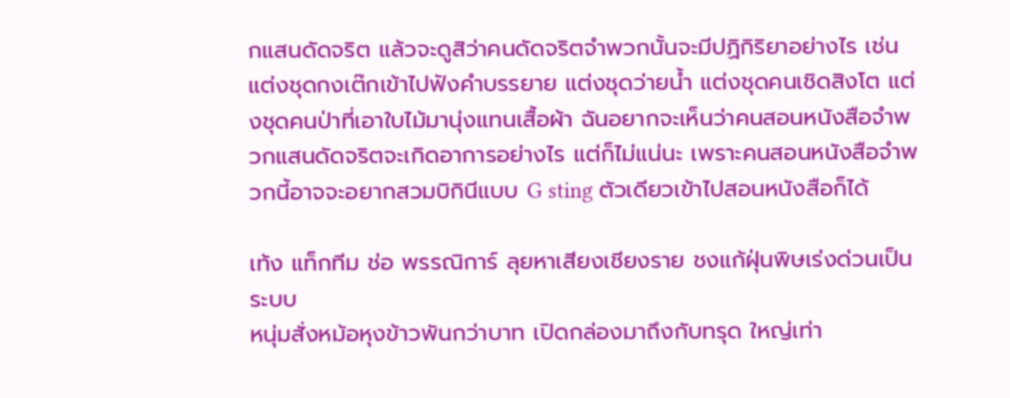กแสนดัดจริต แล้วจะดูสิว่าคนดัดจริตจำพวกนั้นจะมีปฏิกิริยาอย่างไร เช่น แต่งชุดกงเต๊กเข้าไปฟังคำบรรยาย แต่งชุดว่ายน้ำ แต่งชุดคนเชิดสิงโต แต่งชุดคนป่าที่เอาใบไม้มานุ่งแทนเสื้อผ้า ฉันอยากจะเห็นว่าคนสอนหนังสือจำพวกแสนดัดจริตจะเกิดอาการอย่างไร แต่ก็ไม่แน่นะ เพราะคนสอนหนังสือจำพวกนี้อาจจะอยากสวมบิกินีแบบ G sting ตัวเดียวเข้าไปสอนหนังสือก็ได้

เท้ง แท็กทีม ช่อ พรรณิการ์ ลุยหาเสียงเชียงราย ชงแก้ฝุ่นพิษเร่งด่วนเป็นระบบ
หนุ่มสั่งหม้อหุงข้าวพันกว่าบาท เปิดกล่องมาถึงกับทรุด ใหญ่เท่า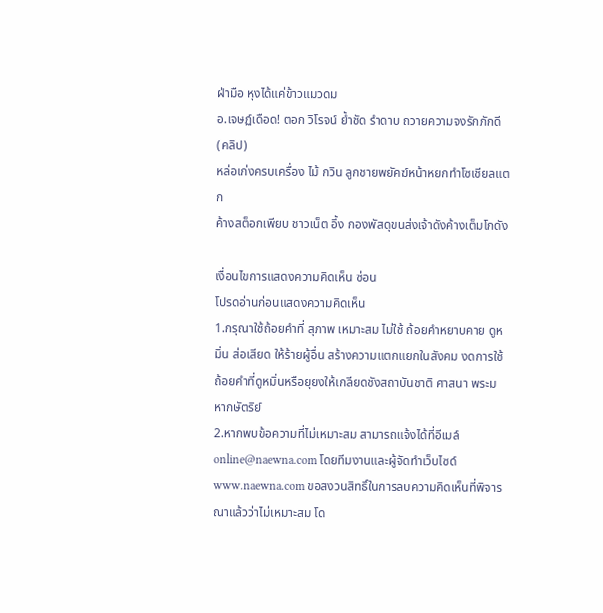ฝ่ามือ หุงได้แค่ข้าวแมวดม
อ.เจษฏ์เดือด! ตอก วิโรจน์ ย้ำชัด รำดาบ ถวายความจงรักภักดี (คลิป)
หล่อเก่งครบเครื่อง ไม้ กวิน ลูกชายพยัคฆ์หน้าหยกทำโซเชียลแตก
ค้างสต็อกเพียบ ชาวเน็ต อึ้ง กองพัสดุขนส่งเจ้าดังค้างเต็มโกดัง

เงื่อนไขการแสดงความคิดเห็น ซ่อน
โปรดอ่านก่อนแสดงความคิดเห็น
1.กรุณาใช้ถ้อยคำที่ สุภาพ เหมาะสม ไม่ใช้ ถ้อยคำหยาบคาย ดูหมิ่น ส่อเสียด ให้ร้ายผู้อื่น สร้างความแตกแยกในสังคม งดการใช้ถ้อยคำที่ดูหมิ่นหรือยุยงให้เกลียดชังสถาบันชาติ ศาสนา พระมหากษัตริย์
2.หากพบข้อความที่ไม่เหมาะสม สามารถแจ้งได้ที่อีเมล์ online@naewna.com โดยทีมงานและผู้จัดทำเว็บไซด์ www.naewna.com ขอสงวนสิทธิ์ในการลบความคิดเห็นที่พิจารณาแล้วว่าไม่เหมาะสม โด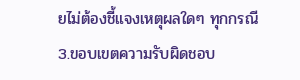ยไม่ต้องชี้แจงเหตุผลใดๆ ทุกกรณี
3.ขอบเขตความรับผิดชอบ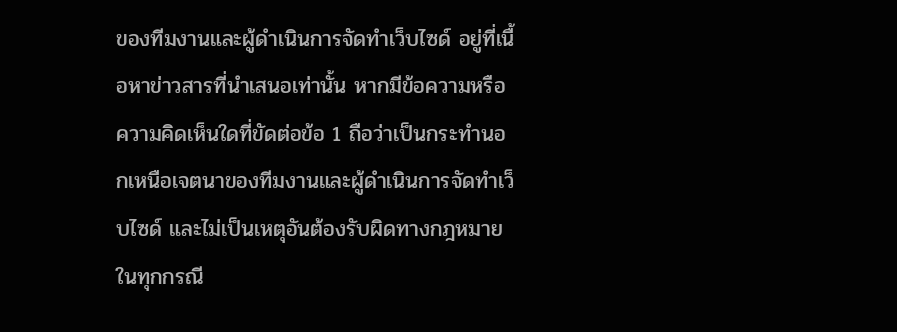ของทีมงานและผู้ดำเนินการจัดทำเว็บไซด์ อยู่ที่เนื้อหาข่าวสารที่นำเสนอเท่านั้น หากมีข้อความหรือความคิดเห็นใดที่ขัดต่อข้อ 1 ถือว่าเป็นกระทำนอกเหนือเจตนาของทีมงานและผู้ดำเนินการจัดทำเว็บไซด์ และไม่เป็นเหตุอันต้องรับผิดทางกฎหมายในทุกกรณี